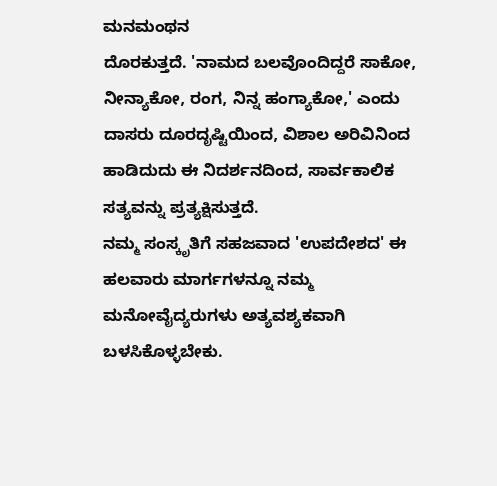ಮನಮಂಥನ
ದೊರಕುತ್ತದೆ. 'ನಾಮದ ಬಲವೊಂದಿದ್ದರೆ ಸಾಕೋ, ನೀನ್ಯಾಕೋ, ರಂಗ, ನಿನ್ನ ಹಂಗ್ಯಾಕೋ,' ಎಂದು ದಾಸರು ದೂರದೃಷ್ಟಿಯಿಂದ, ವಿಶಾಲ ಅರಿವಿನಿಂದ ಹಾಡಿದುದು ಈ ನಿದರ್ಶನದಿಂದ, ಸಾರ್ವಕಾಲಿಕ ಸತ್ಯವನ್ನು ಪ್ರತ್ಯಕ್ಷಿಸುತ್ತದೆ.
ನಮ್ಮ ಸಂಸ್ಕೃತಿಗೆ ಸಹಜವಾದ 'ಉಪದೇಶದ' ಈ ಹಲವಾರು ಮಾರ್ಗಗಳನ್ನೂ ನಮ್ಮ ಮನೋವೈದ್ಯರುಗಳು ಅತ್ಯವಶ್ಯಕವಾಗಿ ಬಳಸಿಕೊಳ್ಳಬೇಕು.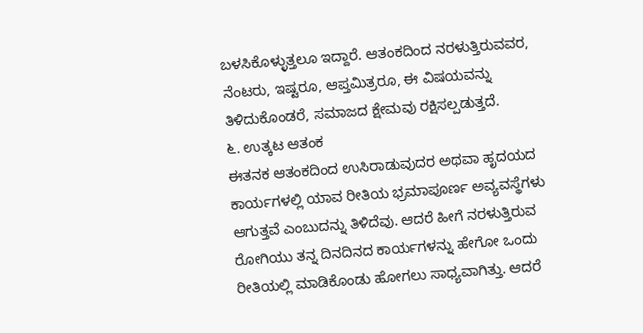ಬಳಸಿಕೊಳ್ಳುತ್ತಲೂ ಇದ್ದಾರೆ. ಆತಂಕದಿಂದ ನರಳುತ್ತಿರುವವರ, ನೆಂಟರು, ಇಷ್ಟರೂ, ಆಪ್ತಮಿತ್ರರೂ, ಈ ವಿಷಯವನ್ನು ತಿಳಿದುಕೊಂಡರೆ, ಸಮಾಜದ ಕ್ಷೇಮವು ರಕ್ಷಿಸಲ್ಪಡುತ್ತದೆ.
೬. ಉತ್ಕಟ ಆತಂಕ
ಈತನಕ ಆತಂಕದಿಂದ ಉಸಿರಾಡುವುದರ ಅಥವಾ ಹೃದಯದ ಕಾರ್ಯಗಳಲ್ಲಿ ಯಾವ ರೀತಿಯ ಭ್ರಮಾಪೂರ್ಣ ಅವ್ಯವಸ್ಥೆಗಳು ಆಗುತ್ತವೆ ಎಂಬುದನ್ನು ತಿಳಿದೆವು. ಆದರೆ ಹೀಗೆ ನರಳುತ್ತಿರುವ ರೋಗಿಯು ತನ್ನ ದಿನದಿನದ ಕಾರ್ಯಗಳನ್ನು ಹೇಗೋ ಒಂದು ರೀತಿಯಲ್ಲಿ ಮಾಡಿಕೊಂಡು ಹೋಗಲು ಸಾಧ್ಯವಾಗಿತ್ತು. ಆದರೆ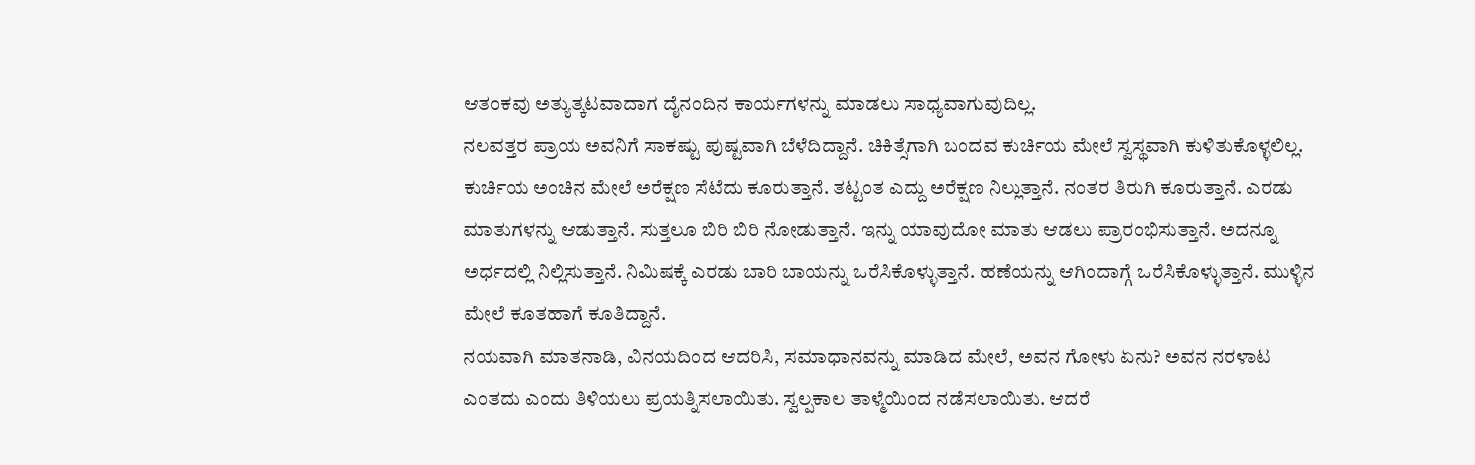ಆತಂಕವು ಅತ್ಯುತ್ಕಟವಾದಾಗ ದೈನಂದಿನ ಕಾರ್ಯಗಳನ್ನು ಮಾಡಲು ಸಾಧ್ಯವಾಗುವುದಿಲ್ಲ.
ನಲವತ್ತರ ಪ್ರಾಯ ಅವನಿಗೆ ಸಾಕಷ್ಟು ಪುಷ್ಟವಾಗಿ ಬೆಳೆದಿದ್ದಾನೆ. ಚಿಕಿತ್ಸೆಗಾಗಿ ಬಂದವ ಕುರ್ಚಿಯ ಮೇಲೆ ಸ್ವಸ್ಥವಾಗಿ ಕುಳಿತುಕೊಳ್ಳಲಿಲ್ಲ. ಕುರ್ಚಿಯ ಅಂಚಿನ ಮೇಲೆ ಅರೆಕ್ಷಣ ಸೆಟೆದು ಕೂರುತ್ತಾನೆ. ತಟ್ಟಂತ ಎದ್ದು ಅರೆಕ್ಷಣ ನಿಲ್ಲುತ್ತಾನೆ. ನಂತರ ತಿರುಗಿ ಕೂರುತ್ತಾನೆ. ಎರಡು ಮಾತುಗಳನ್ನು ಆಡುತ್ತಾನೆ. ಸುತ್ತಲೂ ಬಿರಿ ಬಿರಿ ನೋಡುತ್ತಾನೆ. ಇನ್ನು ಯಾವುದೋ ಮಾತು ಆಡಲು ಪ್ರಾರಂಭಿಸುತ್ತಾನೆ. ಅದನ್ನೂ ಅರ್ಧದಲ್ಲಿ ನಿಲ್ಲಿಸುತ್ತಾನೆ. ನಿಮಿಷಕ್ಕೆ ಎರಡು ಬಾರಿ ಬಾಯನ್ನು ಒರೆಸಿಕೊಳ್ಳುತ್ತಾನೆ. ಹಣೆಯನ್ನು ಆಗಿಂದಾಗ್ಗೆ ಒರೆಸಿಕೊಳ್ಳುತ್ತಾನೆ. ಮುಳ್ಳಿನ ಮೇಲೆ ಕೂತಹಾಗೆ ಕೂತಿದ್ದಾನೆ.
ನಯವಾಗಿ ಮಾತನಾಡಿ, ವಿನಯದಿಂದ ಆದರಿಸಿ, ಸಮಾಧಾನವನ್ನು ಮಾಡಿದ ಮೇಲೆ, ಅವನ ಗೋಳು ಏನು? ಅವನ ನರಳಾಟ ಎಂತದು ಎಂದು ತಿಳಿಯಲು ಪ್ರಯತ್ನಿಸಲಾಯಿತು. ಸ್ವಲ್ಪಕಾಲ ತಾಳ್ಮೆಯಿಂದ ನಡೆಸಲಾಯಿತು. ಆದರೆ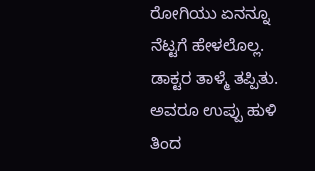ರೋಗಿಯು ಏನನ್ನೂ ನೆಟ್ಟಗೆ ಹೇಳಲೊಲ್ಲ. ಡಾಕ್ಟರ ತಾಳ್ಮೆ ತಪ್ಪಿತು. ಅವರೂ ಉಪ್ಪು ಹುಳಿ ತಿಂದ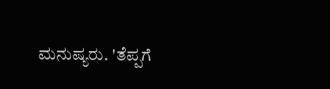ಮನುಷ್ಯರು. 'ತೆಪ್ಪಗೆ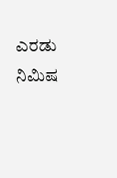ಎರಡು ನಿಮಿಷ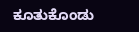ಕೂತುಕೊಂಡು